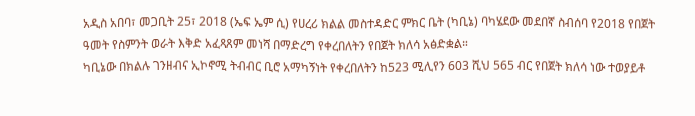አዲስ አበባ፣ መጋቢት 25፣ 2018 (ኤፍ ኤም ሲ) የሀረሪ ክልል መስተዳድር ምክር ቤት (ካቢኔ) ባካሄደው መደበኛ ስብሰባ የ2018 የበጀት ዓመት የስምንት ወራት እቅድ አፈጻጸም መነሻ በማድረግ የቀረበለትን የበጀት ክለሳ አፅድቋል።
ካቢኔው በክልሉ ገንዘብና ኢኮኖሚ ትብብር ቢሮ አማካኝነት የቀረበለትን ከ523 ሚሊየን 603 ሺህ 565 ብር የበጀት ክለሳ ነው ተወያይቶ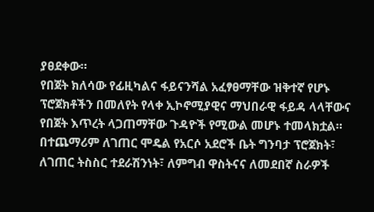ያፀደቀው።
የበጀት ክለሳው የፊዚካልና ፋይናንሻል አፈፃፀማቸው ዝቅተኛ የሆኑ ፕሮጀክቶችን በመለየት የላቀ ኢኮኖሚያዊና ማህበራዊ ፋይዳ ላላቸውና የበጀት እጥረት ላጋጠማቸው ጉዳዮች የሚውል መሆኑ ተመላክቷል።
በተጨማሪም ለገጠር ሞዴል የአርሶ አደሮች ቤት ግንባታ ፕሮጀክት፣ ለገጠር ትስስር ተደራሽንነት፣ ለምግብ ዋስትናና ለመደበኛ ስራዎች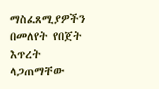ማስፈጸሚያዎችን በመለየት የበጀት እጥረት ላጋጠማቸው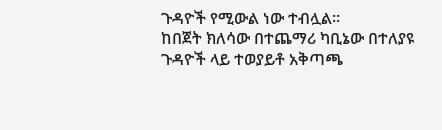ጉዳዮች የሚውል ነው ተብሏል።
ከበጀት ክለሳው በተጨማሪ ካቢኔው በተለያዩ ጉዳዮች ላይ ተወያይቶ አቅጣጫ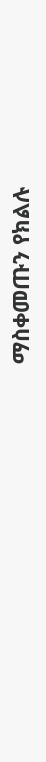ማስቀመጡን የክልሉ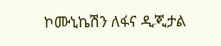ኮሙኒኬሽን ለፋና ዲጂታል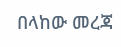በላከው መረጃ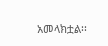አመላክቷል፡፡